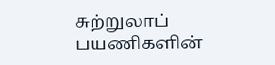சுற்றுலாப் பயணிகளின்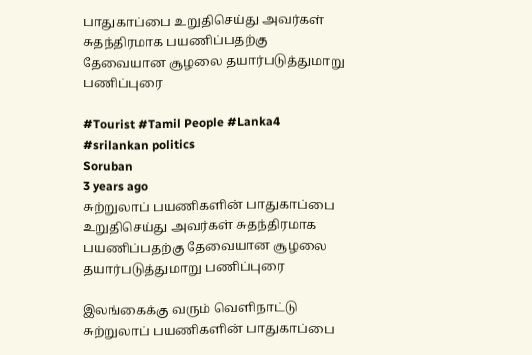பாதுகாப்பை உறுதிசெய்து அவர்கள் சுதந்திரமாக பயணிப்பதற்கு தேவையான சூழலை தயார்படுத்துமாறு பணிப்புரை

#Tourist #Tamil People #Lanka4 #srilankan politics
Soruban
3 years ago
சுற்றுலாப் பயணிகளின் பாதுகாப்பை உறுதிசெய்து அவர்கள் சுதந்திரமாக பயணிப்பதற்கு தேவையான சூழலை தயார்படுத்துமாறு பணிப்புரை

இலங்கைக்கு வரும் வெளிநாட்டு சுற்றுலாப் பயணிகளின் பாதுகாப்பை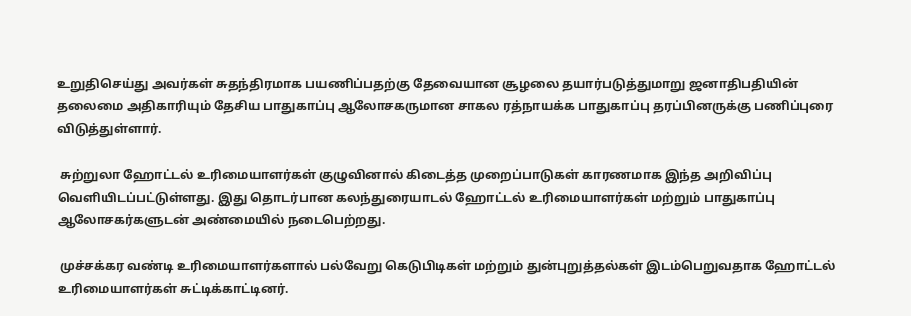உறுதிசெய்து அவர்கள் சுதந்திரமாக பயணிப்பதற்கு தேவையான சூழலை தயார்படுத்துமாறு ஜனாதிபதியின் தலைமை அதிகாரியும் தேசிய பாதுகாப்பு ஆலோசகருமான சாகல ரத்நாயக்க பாதுகாப்பு தரப்பினருக்கு பணிப்புரை விடுத்துள்ளார்.

 சுற்றுலா ஹோட்டல் உரிமையாளர்கள் குழுவினால் கிடைத்த முறைப்பாடுகள் காரணமாக இந்த அறிவிப்பு வெளியிடப்பட்டுள்ளது. இது தொடர்பான கலந்துரையாடல் ஹோட்டல் உரிமையாளர்கள் மற்றும் பாதுகாப்பு ஆலோசகர்களுடன் அண்மையில் நடைபெற்றது.

 முச்சக்கர வண்டி உரிமையாளர்களால் பல்வேறு கெடுபிடிகள் மற்றும் துன்புறுத்தல்கள் இடம்பெறுவதாக ஹோட்டல் உரிமையாளர்கள் சுட்டிக்காட்டினர்.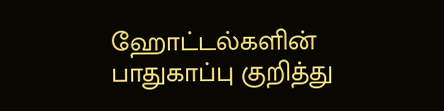ஹோட்டல்களின் பாதுகாப்பு குறித்து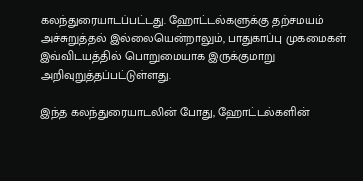கலந்துரையாடப்பட்டது. ஹோட்டல்களுக்கு தற்சமயம் அச்சுறுத்தல் இல்லையென்றாலும், பாதுகாப்பு முகமைகள் இவ்விடயத்தில் பொறுமையாக இருக்குமாறு அறிவுறுத்தப்பட்டுள்ளது.

இந்த கலந்துரையாடலின் போது, ஹோட்டல்களின்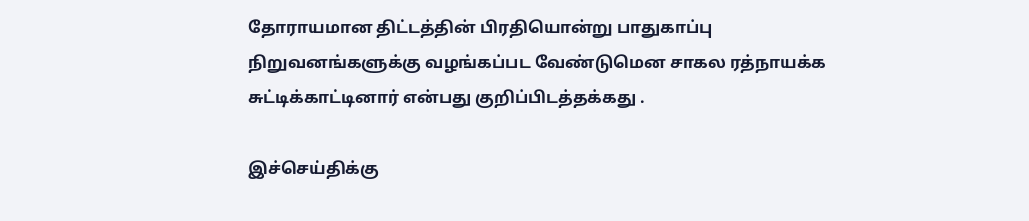தோராயமான திட்டத்தின் பிரதியொன்று பாதுகாப்பு நிறுவனங்களுக்கு வழங்கப்பட வேண்டுமென சாகல ரத்நாயக்க சுட்டிக்காட்டினார் என்பது குறிப்பிடத்தக்கது .

இச்செய்திக்கு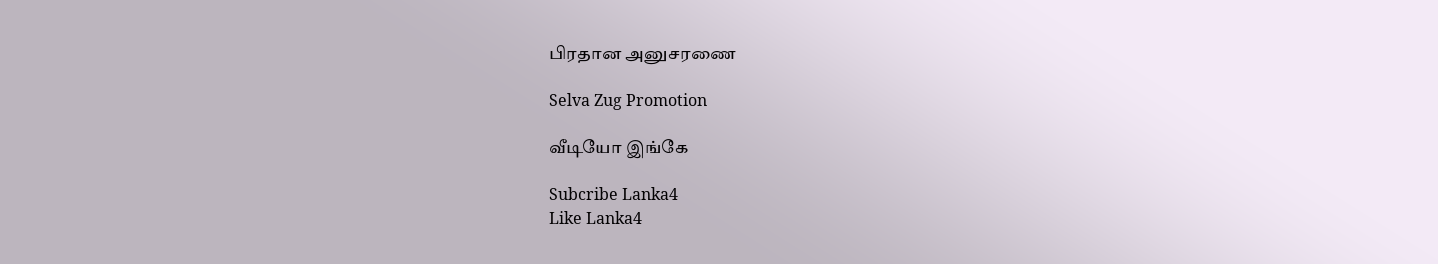பிரதான அனுசரணை

Selva Zug Promotion

வீடியோ இங்கே

Subcribe Lanka4
Like Lanka4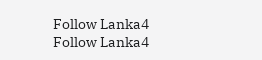Follow Lanka4
Follow Lanka4